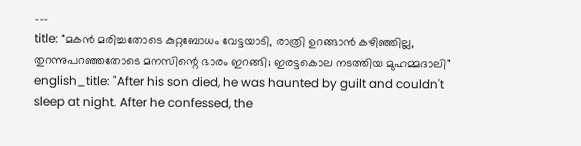---
title: "മകൻ മരിച്ചതോടെ കുറ്റബോധം വേട്ടയാടി, രാത്രി ഉറങ്ങാൻ കഴിഞ്ഞില്ല, തുറന്നുപറഞ്ഞതോടെ മനസിന്റെ ഭാരം ഇറങ്ങി; ഇരട്ടകൊല നടത്തിയ മുഹമ്മദാലി"
english_title: "After his son died, he was haunted by guilt and couldn't sleep at night. After he confessed, the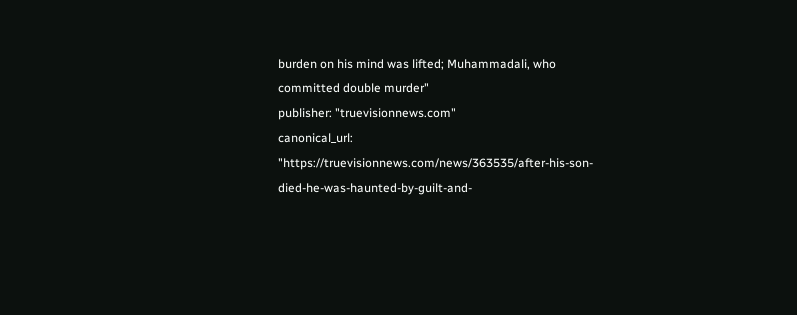burden on his mind was lifted; Muhammadali, who committed double murder"
publisher: "truevisionnews.com"
canonical_url: "https://truevisionnews.com/news/363535/after-his-son-died-he-was-haunted-by-guilt-and-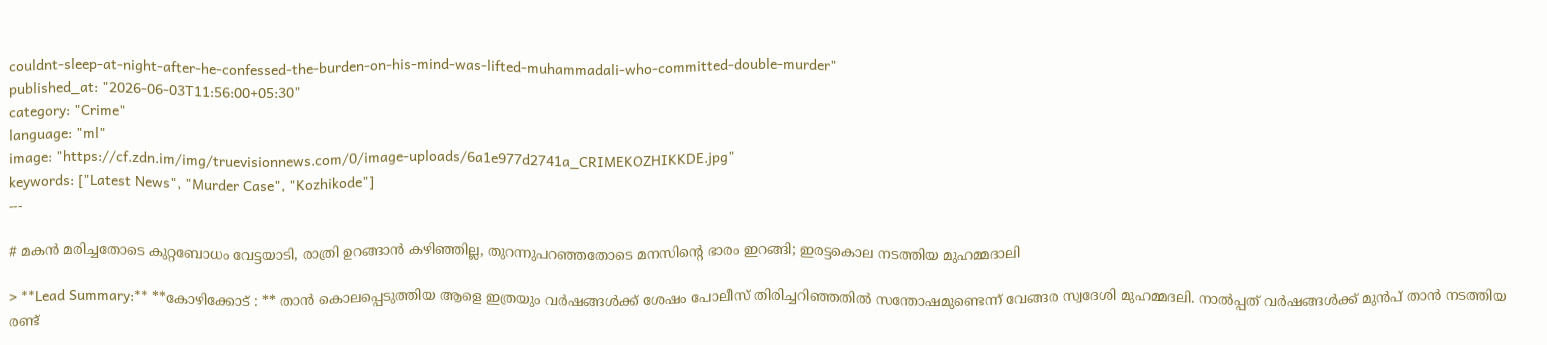couldnt-sleep-at-night-after-he-confessed-the-burden-on-his-mind-was-lifted-muhammadali-who-committed-double-murder"
published_at: "2026-06-03T11:56:00+05:30"
category: "Crime"
language: "ml"
image: "https://cf.zdn.im/img/truevisionnews.com/0/image-uploads/6a1e977d2741a_CRIMEKOZHIKKDE.jpg"
keywords: ["Latest News", "Murder Case", "Kozhikode"]
---

# മകൻ മരിച്ചതോടെ കുറ്റബോധം വേട്ടയാടി, രാത്രി ഉറങ്ങാൻ കഴിഞ്ഞില്ല, തുറന്നുപറഞ്ഞതോടെ മനസിന്റെ ഭാരം ഇറങ്ങി; ഇരട്ടകൊല നടത്തിയ മുഹമ്മദാലി

> **Lead Summary:** **കോഴിക്കോട് : ** താൻ കൊലപ്പെടുത്തിയ ആളെ ഇത്രയും വർഷങ്ങൾക്ക് ശേഷം പോലീസ് തിരിച്ചറിഞ്ഞതിൽ സന്തോഷമുണ്ടെന്ന് വേങ്ങര സ്വദേശി മുഹമ്മദലി. നാൽപ്പത് വർഷങ്ങൾക്ക് മുൻപ് താൻ നടത്തിയ രണ്ട്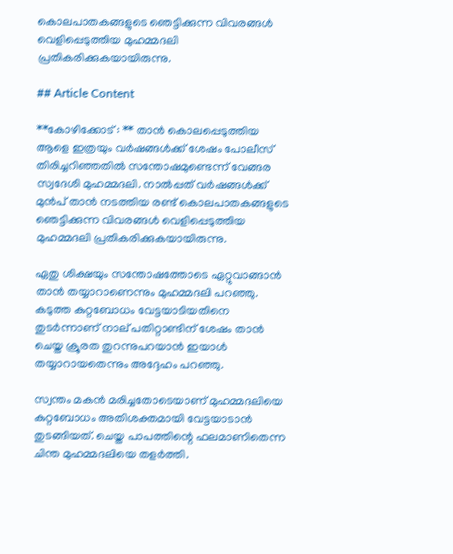കൊലപാതകങ്ങളുടെ ഞെട്ടിക്കുന്ന വിവരങ്ങൾ വെളിപ്പെടുത്തിയ മുഹമ്മദലി പ്രതികരിക്കുകയായിരുന്നു.

## Article Content

**കോഴിക്കോട് : ** താൻ കൊലപ്പെടുത്തിയ ആളെ ഇത്രയും വർഷങ്ങൾക്ക് ശേഷം പോലീസ് തിരിച്ചറിഞ്ഞതിൽ സന്തോഷമുണ്ടെന്ന് വേങ്ങര സ്വദേശി മുഹമ്മദലി. നാൽപ്പത് വർഷങ്ങൾക്ക് മുൻപ് താൻ നടത്തിയ രണ്ട് കൊലപാതകങ്ങളുടെ ഞെട്ടിക്കുന്ന വിവരങ്ങൾ വെളിപ്പെടുത്തിയ മുഹമ്മദലി പ്രതികരിക്കുകയായിരുന്നു.

ഏതു ശിക്ഷയും സന്തോഷത്തോടെ ഏറ്റുവാങ്ങാൻ താൻ തയ്യാറാണെന്നും മുഹമ്മദലി പറഞ്ഞു. കടുത്ത കുറ്റബോധം വേട്ടയാടിയതിനെ തുടർന്നാണ് നാല് പതിറ്റാണ്ടിന് ശേഷം താൻ ചെയ്ത ക്രൂരത തുറന്നുപറയാൻ ഇയാൾ തയ്യാറായതെന്നും അദ്ദേഹം പറഞ്ഞു.

സ്വന്തം മകൻ മരിച്ചതോടെയാണ് മുഹമ്മദലിയെ കുറ്റബോധം അതിശക്തമായി വേട്ടയാടാൻ തുടങ്ങിയത്. ചെയ്ത പാപത്തിന്റെ ഫലമാണിതെന്ന ചിന്ത മുഹമ്മദലിയെ തളർത്തി.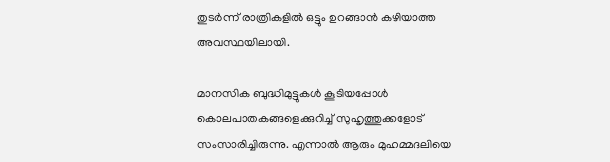തുടർന്ന് രാത്രികളിൽ ഒട്ടും ഉറങ്ങാൻ കഴിയാത്ത അവസ്ഥയിലായി.

മാനസിക ബുദ്ധിമുട്ടുകൾ കൂടിയപ്പോൾ കൊലപാതകങ്ങളെക്കുറിച്ച് സുഹൃത്തുക്കളോട് സംസാരിച്ചിരുന്നു. എന്നാൽ ആരും മുഹമ്മദലിയെ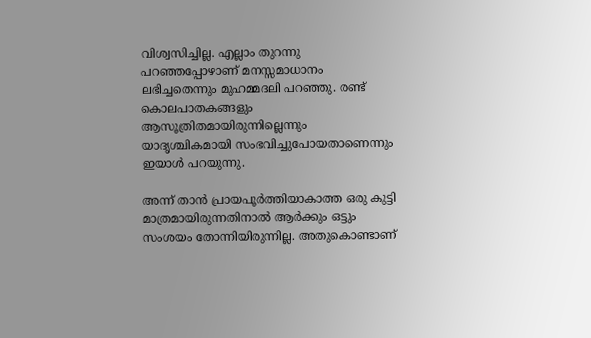വിശ്വസിച്ചില്ല. എല്ലാം തുറന്നു പറഞ്ഞപ്പോഴാണ് മനസ്സമാധാനം ലഭിച്ചതെന്നും മുഹമ്മദലി പറഞ്ഞു. രണ്ട് കൊലപാതകങ്ങളും ആസൂത്രിതമായിരുന്നില്ലെന്നും യാദൃശ്ചികമായി സംഭവിച്ചുപോയതാണെന്നും ഇയാൾ പറയുന്നു.

അന്ന് താൻ പ്രായപൂർത്തിയാകാത്ത ഒരു കുട്ടി മാത്രമായിരുന്നതിനാൽ ആർക്കും ഒട്ടും സംശയം തോന്നിയിരുന്നില്ല. അതുകൊണ്ടാണ്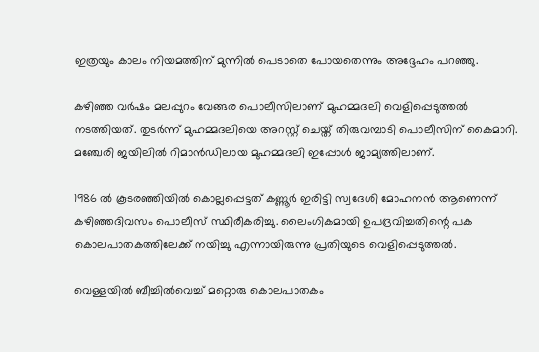ഇത്രയും കാലം നിയമത്തിന് മുന്നിൽ പെടാതെ പോയതെന്നും അദ്ദേഹം പറഞ്ഞു.

കഴിഞ്ഞ വർഷം മലപ്പുറം വേങ്ങര പൊലീസിലാണ് മുഹമ്മദലി വെളിപ്പെടുത്തൽ നടത്തിയത്. തുടർന്ന് മുഹമ്മദലിയെ അറസ്റ്റ് ചെയ്ത് തിരുവമ്പാടി പൊലീസിന് കൈമാറി. മഞ്ചേരി ജയിലിൽ റിമാൻഡിലായ മുഹമ്മദലി ഇപ്പോൾ ജാമ്യത്തിലാണ്.

1986 ല്‍ കൂടരഞ്ഞിയില്‍ കൊല്ലപ്പെട്ടത് കണ്ണൂര്‍ ഇരിട്ടി സ്വദേശി മോഹനന്‍ ആണെന്ന് കഴിഞ്ഞദിവസം പൊലീസ് സ്ഥിരീകരിച്ചു. ലൈംഗികമായി ഉപദ്രവിച്ചതിന്റെ പക കൊലപാതകത്തിലേക്ക് നയിച്ചു എന്നായിരുന്നു പ്രതിയുടെ വെളിപ്പെടുത്തല്‍.

വെള്ളയില്‍ ബീച്ചില്‍വെച്ച് മറ്റൊരു കൊലപാതകം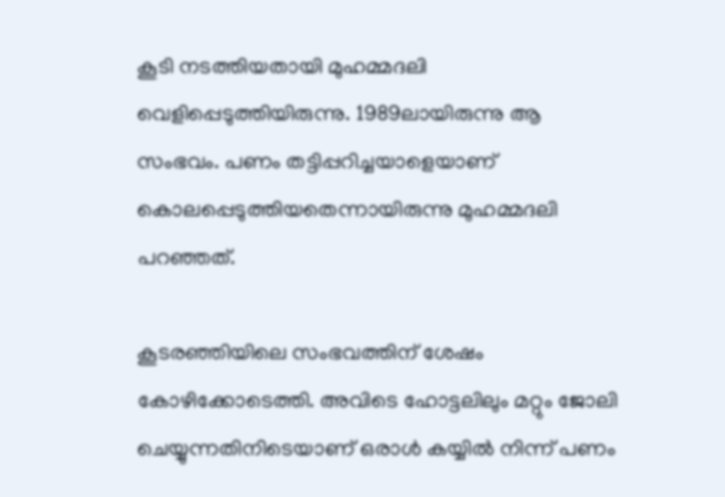കൂടി നടത്തിയതായി മുഹമ്മദലി വെളിപ്പെടുത്തിയിരുന്നു. 1989ലായിരുന്നു ആ സംഭവം. പണം തട്ടിപ്പറിച്ചയാളെയാണ് കൊലപ്പെടുത്തിയതെന്നായിരുന്നു മുഹമ്മദലി പറഞ്ഞത്.

കൂടരഞ്ഞിയിലെ സംഭവത്തിന് ശേഷം കോഴിക്കോടെത്തി. അവിടെ ഹോട്ടലിലും മറ്റും ജോലി ചെയ്യുന്നതിനിടെയാണ് ഒരാള്‍ കയ്യില്‍ നിന്ന് പണം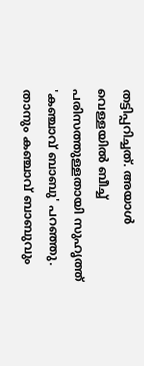തട്ടിപ്പറിച്ചത്. അയാള്‍ വെള്ളയില്‍ ബീച്ച് പരിസത്തുള്ളതായി സുഹൃത്ത് 'കഞ്ചാവ് ബാബു' പറഞ്ഞു. താനും കഞ്ചാവ് ബാബുവും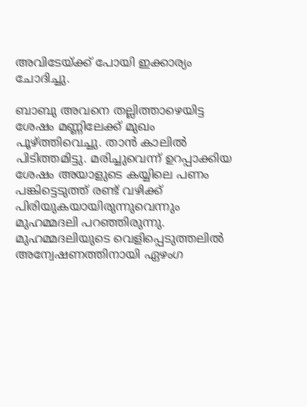അവിടേയ്ക്ക് പോയി ഇക്കാര്യം ചോദിച്ചു.

ബാബു അവനെ തല്ലിത്താഴെയിട്ട ശേഷം മണ്ണിലേക്ക് മുഖം പൂഴ്ത്തിവെച്ചു. താന്‍ കാലില്‍ പിടിത്തമിട്ടു. മരിച്ചുവെന്ന് ഉറപ്പാക്കിയ ശേഷം അയാളുടെ കയ്യിലെ പണം പങ്കിട്ടെടുത്ത് രണ്ട് വഴിക്ക് പിരിയുകയായിരുന്നുവെന്നും മുഹമ്മദലി പറഞ്ഞിരുന്നു. മുഹമ്മദലിയുടെ വെളിപ്പെടുത്തലില്‍ അന്വേഷണത്തിനായി ഏഴംഗ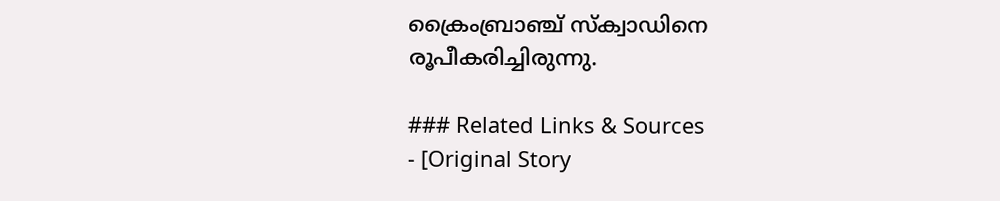ക്രൈംബ്രാഞ്ച് സ്‌ക്വാഡിനെ രൂപീകരിച്ചിരുന്നു.

### Related Links & Sources
- [Original Story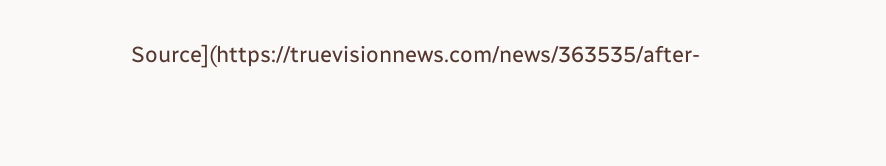Source](https://truevisionnews.com/news/363535/after-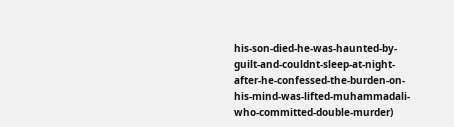his-son-died-he-was-haunted-by-guilt-and-couldnt-sleep-at-night-after-he-confessed-the-burden-on-his-mind-was-lifted-muhammadali-who-committed-double-murder)